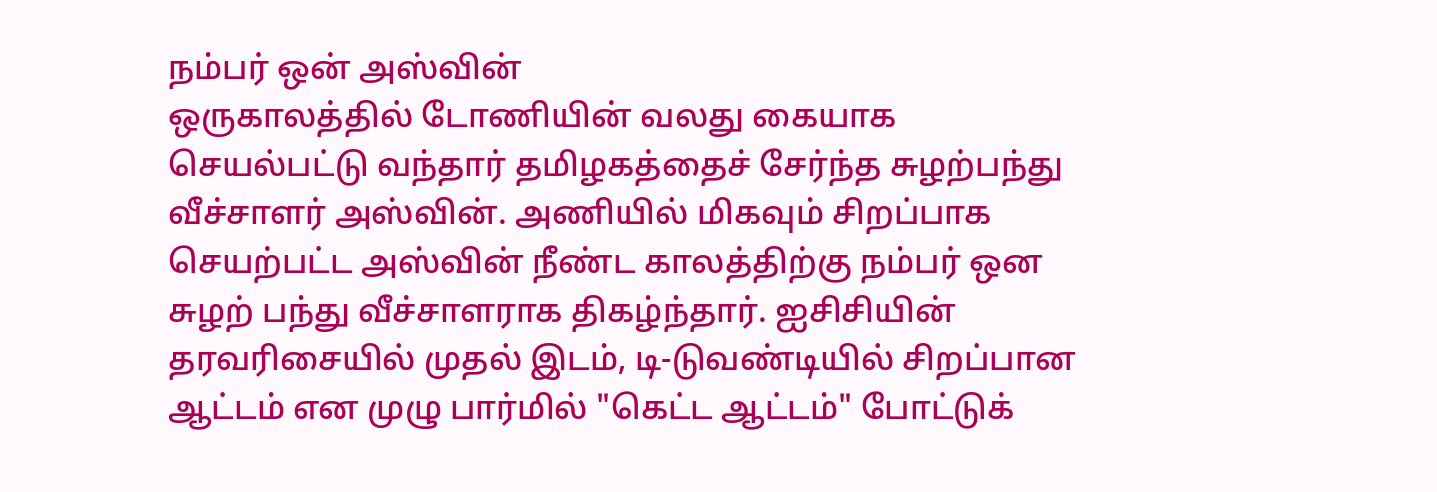நம்பர் ஒன் அஸ்வின்
ஒருகாலத்தில் டோணியின் வலது கையாக செயல்பட்டு வந்தார் தமிழகத்தைச் சேர்ந்த சுழற்பந்து வீச்சாளர் அஸ்வின். அணியில் மிகவும் சிறப்பாக செயற்பட்ட அஸ்வின் நீண்ட காலத்திற்கு நம்பர் ஒன சுழற் பந்து வீச்சாளராக திகழ்ந்தார். ஐசிசியின் தரவரிசையில் முதல் இடம், டி-டுவண்டியில் சிறப்பான ஆட்டம் என முழு பார்மில் "கெட்ட ஆட்டம்" போட்டுக்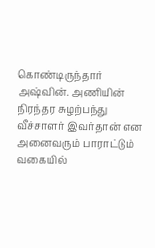கொண்டிருந்தார் அஷ்வின். அணியின் நிரந்தர சுழற்பந்து வீச்சாளர் இவர்தான் என அனைவரும் பாராட்டும் வகையில்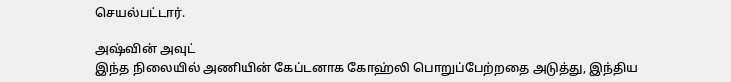செயல்பட்டார்.

அஷ்வின் அவுட்
இந்த நிலையில் அணியின் கேப்டனாக கோஹ்லி பொறுப்பேற்றதை அடுத்து, இந்திய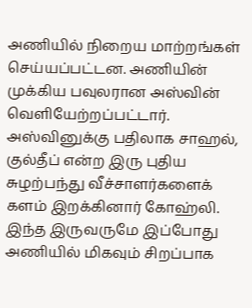அணியில் நிறைய மாற்றங்கள் செய்யப்பட்டன. அணியின் முக்கிய பவுலரான அஸ்வின் வெளியேற்றப்பட்டார். அஸ்வினுக்கு பதிலாக சாஹல், குல்தீப் என்ற இரு புதிய சுழற்பந்து வீச்சாளர்களைக் களம் இறக்கினார் கோஹ்லி. இந்த இருவருமே இப்போது அணியில் மிகவும் சிறப்பாக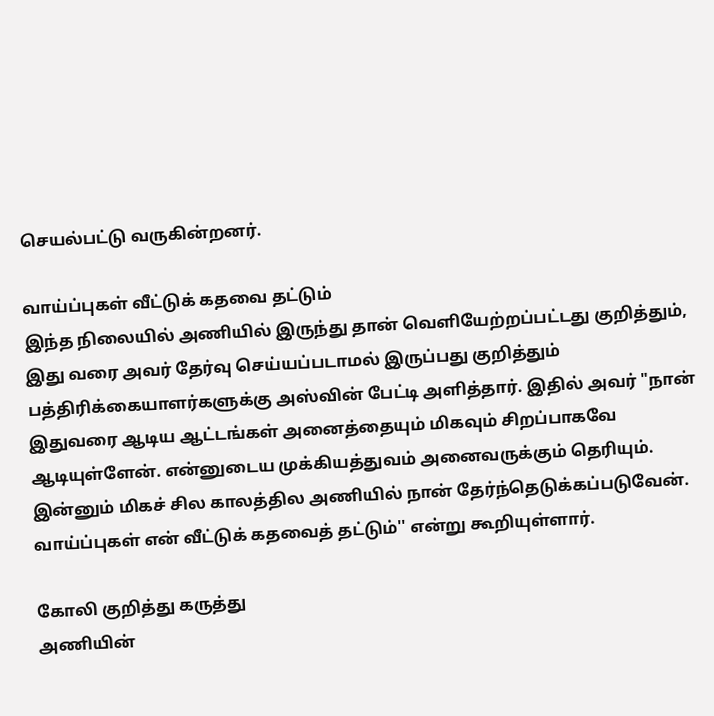செயல்பட்டு வருகின்றனர்.

வாய்ப்புகள் வீட்டுக் கதவை தட்டும்
இந்த நிலையில் அணியில் இருந்து தான் வெளியேற்றப்பட்டது குறித்தும், இது வரை அவர் தேர்வு செய்யப்படாமல் இருப்பது குறித்தும் பத்திரிக்கையாளர்களுக்கு அஸ்வின் பேட்டி அளித்தார். இதில் அவர் "நான் இதுவரை ஆடிய ஆட்டங்கள் அனைத்தையும் மிகவும் சிறப்பாகவே ஆடியுள்ளேன். என்னுடைய முக்கியத்துவம் அனைவருக்கும் தெரியும். இன்னும் மிகச் சில காலத்தில அணியில் நான் தேர்ந்தெடுக்கப்படுவேன். வாய்ப்புகள் என் வீட்டுக் கதவைத் தட்டும்'' என்று கூறியுள்ளார்.

கோலி குறித்து கருத்து
அணியின்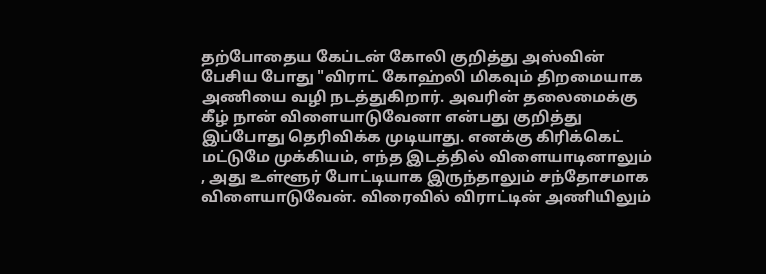தற்போதைய கேப்டன் கோலி குறித்து அஸ்வின் பேசிய போது "விராட் கோஹ்லி மிகவும் திறமையாக அணியை வழி நடத்துகிறார். அவரின் தலைமைக்கு கீழ் நான் விளையாடுவேனா என்பது குறித்து இப்போது தெரிவிக்க முடியாது. எனக்கு கிரிக்கெட் மட்டுமே முக்கியம், எந்த இடத்தில் விளையாடினாலும் , அது உள்ளூர் போட்டியாக இருந்தாலும் சந்தோசமாக விளையாடுவேன். விரைவில் விராட்டின் அணியிலும்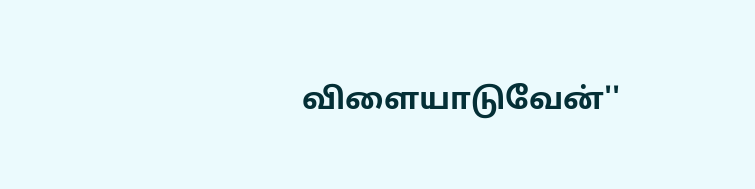விளையாடுவேன்''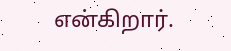என்கிறார்.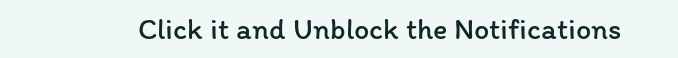Click it and Unblock the Notifications